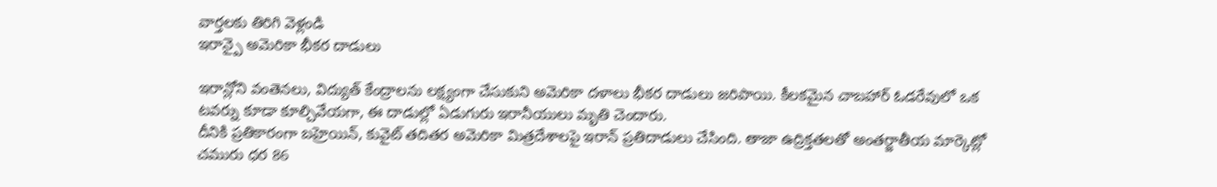వార్తలకు తిరిగి వెళ్లండి
ఇరాన్పై అమెరికా భీకర దాడులు

ఇరాన్లోని వంతెనలు, విద్యుత్ కేంద్రాలను లక్ష్యంగా చేసుకుని అమెరికా దళాలు భీకర దాడులు జరిపాయి. కీలకమైన చాబహార్ ఓడరేవులో ఒక టవర్ను కూడా కూల్చివేయగా, ఈ దాడుల్లో ఏడుగురు ఇరానీయులు మృతి చెందారు.
దీనికి ప్రతికారంగా బహ్రెయిన్, కువైట్ తదితర అమెరికా మిత్రదేశాలపై ఇరాన్ ప్రతిదాడులు చేసింది. తాజా ఉద్రిక్తతలతో అంతర్జాతీయ మార్కెట్లో చమురు ధర 86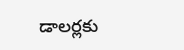డాలర్లకు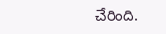చేరింది.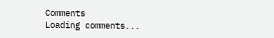Comments
Loading comments...